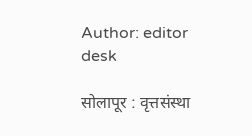Author: editor desk

सोलापूर : वृत्तसंस्था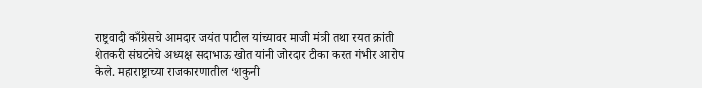राष्ट्रवादी काँग्रेसचे आमदार जयंत पाटील यांच्यावर माजी मंत्री तथा रयत क्रांती शेतकरी संघटनेचे अध्यक्ष सदाभाऊ खोत यांनी जोरदार टीका करत गंभीर आरोप केले. महाराष्ट्राच्या राजकारणातील ‘शकुनी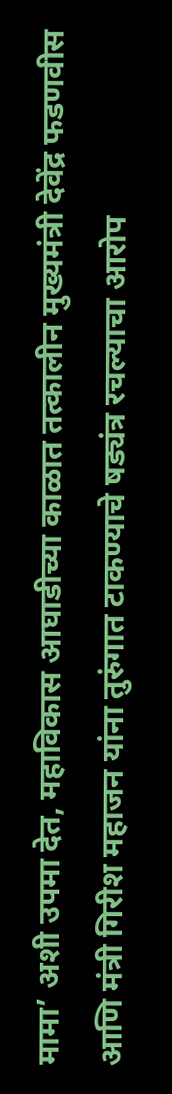मामा’ अशी उपमा देत, महाविकास आघाडीच्या काळात तत्कालीन मुख्यमंत्री देवेंद्र फडणवीस आणि मंत्री गिरीश महाजन यांना तुरुंगात टाकण्याचे षड्यंत्र रचल्याचा आरोप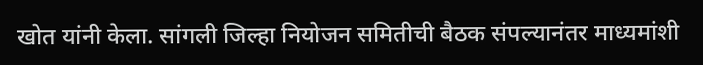खोत यांनी केला. सांगली जिल्हा नियोजन समितीची बैठक संपल्यानंतर माध्यमांशी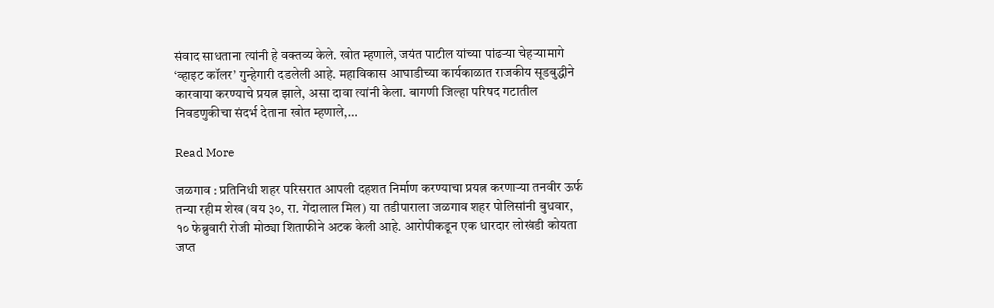संवाद साधताना त्यांनी हे वक्तव्य केले. खोत म्हणाले, जयंत पाटील यांच्या पांढऱ्या चेहऱ्यामागे ‘व्हाइट कॉलर’ गुन्हेगारी दडलेली आहे. महाविकास आघाडीच्या कार्यकाळात राजकीय सूडबुद्धीने कारवाया करण्याचे प्रयत्न झाले, असा दावा त्यांनी केला. बागणी जिल्हा परिषद गटातील निवडणुकीचा संदर्भ देताना खोत म्हणाले,…

Read More

जळगाव : प्रतिनिधी शहर परिसरात आपली दहशत निर्माण करण्याचा प्रयत्न करणाऱ्या तनवीर ऊर्फ तन्या रहीम शेख (वय ३०, रा. गेंदालाल मिल) या तडीपाराला जळगाव शहर पोलिसांनी बुधवार, १० फेब्रुवारी रोजी मोठ्या शिताफीने अटक केली आहे. आरोपीकडून एक धारदार लोखंडी कोयता जप्त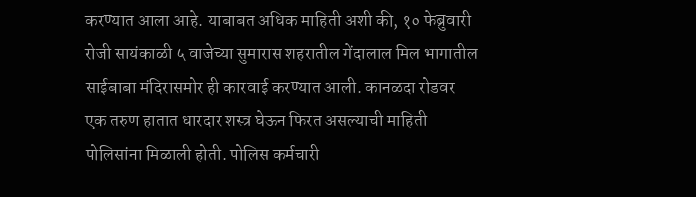करण्यात आला आहे. याबाबत अधिक माहिती अशी की, १० फेब्रुवारी रोजी सायंकाळी ५ वाजेच्या सुमारास शहरातील गेंदालाल मिल भागातील साईबाबा मंदिरासमोर ही कारवाई करण्यात आली. कानळदा रोडवर एक तरुण हातात धारदार शस्त्र घेऊन फिरत असल्याची माहिती पोलिसांना मिळाली होती. पोलिस कर्मचारी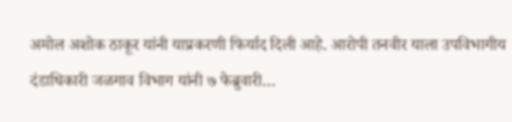अमोल अशोक ठाकूर यांनी याप्रकरणी फिर्याद दिली आहे. आरोपी तनवीर याला उपविभागीय दंडाधिकारी जळगाव विभाग यांनी ७ फेब्रुवारी…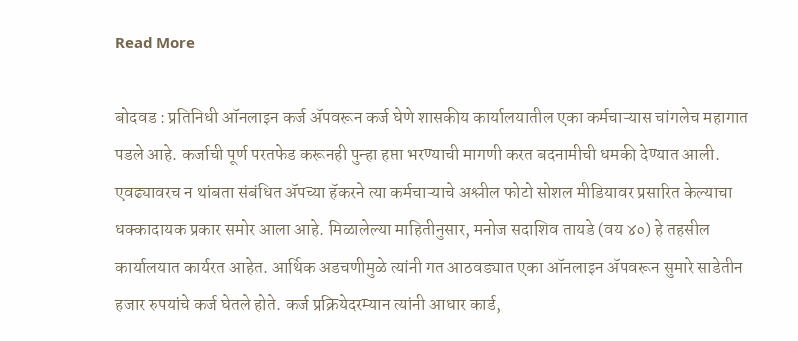Read More

बोदवड : प्रतिनिधी ऑनलाइन कर्ज ॲपवरून कर्ज घेणे शासकीय कार्यालयातील एका कर्मचाऱ्यास चांगलेच महागात पडले आहे. कर्जाची पूर्ण परतफेड करूनही पुन्हा हप्ता भरण्याची मागणी करत बदनामीची धमकी देण्यात आली. एवढ्यावरच न थांबता संबंधित ॲपच्या हॅकरने त्या कर्मचाऱ्याचे अश्लील फोटो सोशल मीडियावर प्रसारित केल्याचा धक्कादायक प्रकार समोर आला आहे. मिळालेल्या माहितीनुसार, मनोज सदाशिव तायडे (वय ४०) हे तहसील कार्यालयात कार्यरत आहेत. आर्थिक अडचणीमुळे त्यांनी गत आठवड्यात एका ऑनलाइन ॲपवरून सुमारे साडेतीन हजार रुपयांचे कर्ज घेतले होते. कर्ज प्रक्रियेदरम्यान त्यांनी आधार कार्ड,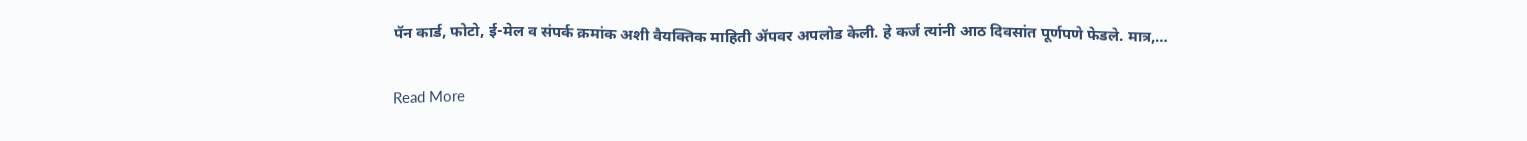पॅन कार्ड, फोटो, ई-मेल व संपर्क क्रमांक अशी वैयक्तिक माहिती ॲपवर अपलोड केली. हे कर्ज त्यांनी आठ दिवसांत पूर्णपणे फेडले. मात्र,…

Read More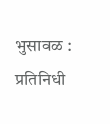भुसावळ : प्रतिनिधी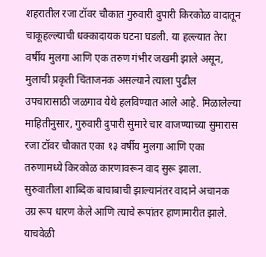शहरातील रजा टॉवर चौकात गुरुवारी दुपारी किरकोळ वादातून चाकूहल्ल्याची धक्कादायक घटना घडली. या हल्ल्यात तेरा वर्षीय मुलगा आणि एक तरुण गंभीर जखमी झाले असून, मुलाची प्रकृती चिंताजनक असल्याने त्याला पुढील उपचारासाठी जळगाव येथे हलविण्यात आले आहे. मिळालेल्या माहितीनुसार, गुरुवारी दुपारी सुमारे चार वाजण्याच्या सुमारास रजा टॉवर चौकात एका १३ वर्षीय मुलगा आणि एका तरुणामध्ये किरकोळ कारणावरून वाद सुरू झाला. सुरुवातीला शाब्दिक बाचाबाची झाल्यानंतर वादाने अचानक उग्र रूप धारण केले आणि त्याचे रूपांतर हाणामारीत झाले. याचवेळी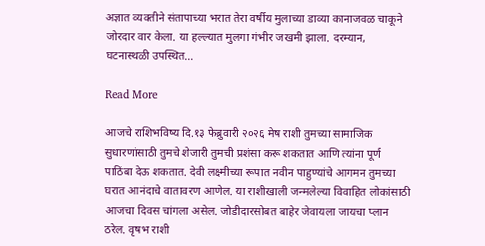अज्ञात व्यक्तीने संतापाच्या भरात तेरा वर्षीय मुलाच्या डाव्या कानाजवळ चाकूने जोरदार वार केला. या हल्ल्यात मुलगा गंभीर जखमी झाला. दरम्यान, घटनास्थळी उपस्थित…

Read More

आजचे राशिभविष्य दि.१३ फेब्रुवारी २०२६ मेष राशी तुमच्या सामाजिक सुधारणांसाठी तुमचे शेजारी तुमची प्रशंसा करू शकतात आणि त्यांना पूर्ण पाठिंबा देऊ शकतात. देवी लक्ष्मीच्या रूपात नवीन पाहुण्यांचे आगमन तुमच्या घरात आनंदाचे वातावरण आणेल. या राशीखाली जन्मलेल्या विवाहित लोकांसाठी आजचा दिवस चांगला असेल. जोडीदारसोबत बाहेर जेवायला जायचा प्लान ठरेल. वृषभ राशी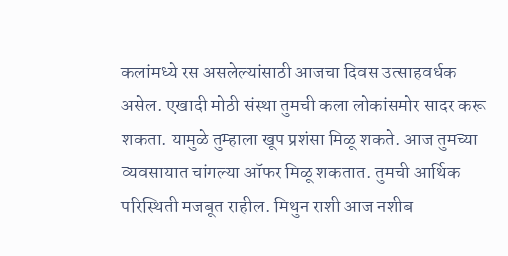कलांमध्ये रस असलेल्यांसाठी आजचा दिवस उत्साहवर्धक असेल. एखादी मोठी संस्था तुमची कला लोकांसमोर सादर करू शकता. यामुळे तुम्हाला खूप प्रशंसा मिळू शकते. आज तुमच्या व्यवसायात चांगल्या ऑफर मिळू शकतात. तुमची आर्थिक परिस्थिती मजबूत राहील. मिथुन राशी आज नशीब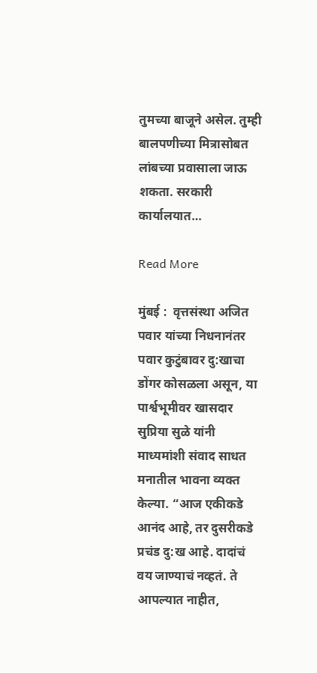तुमच्या बाजूने असेल. तुम्ही बालपणीच्या मित्रासोबत लांबच्या प्रवासाला जाऊ शकता. सरकारी कार्यालयात…

Read More

मुंबई :  वृत्तसंस्था अजित पवार यांच्या निधनानंतर पवार कुटुंबावर दु:खाचा डोंगर कोसळला असून, या पार्श्वभूमीवर खासदार सुप्रिया सुळे यांनी माध्यमांशी संवाद साधत मनातील भावना व्यक्त केल्या. “आज एकीकडे आनंद आहे, तर दुसरीकडे प्रचंड दु:ख आहे. दादांचं वय जाण्याचं नव्हतं. ते आपल्यात नाहीत,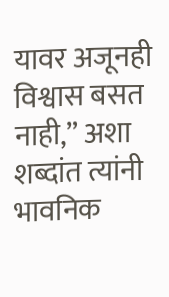यावर अजूनही विश्वास बसत नाही,” अशा शब्दांत त्यांनी भावनिक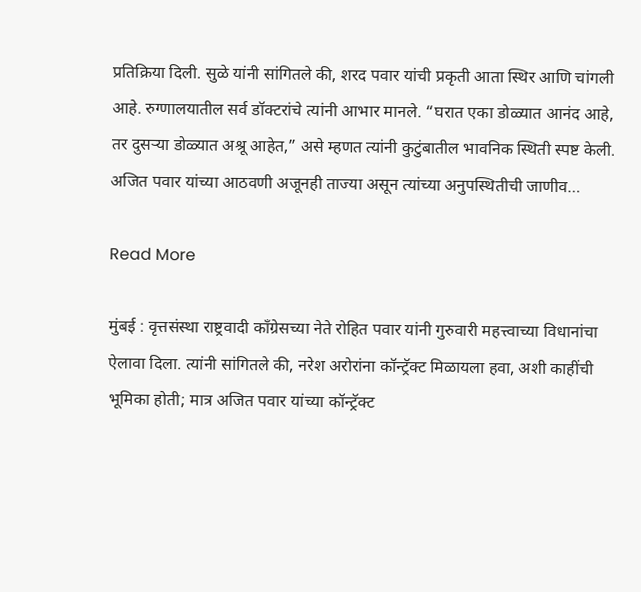प्रतिक्रिया दिली. सुळे यांनी सांगितले की, शरद पवार यांची प्रकृती आता स्थिर आणि चांगली आहे. रुग्णालयातील सर्व डॉक्टरांचे त्यांनी आभार मानले. “घरात एका डोळ्यात आनंद आहे, तर दुसऱ्या डोळ्यात अश्रू आहेत,” असे म्हणत त्यांनी कुटुंबातील भावनिक स्थिती स्पष्ट केली. अजित पवार यांच्या आठवणी अजूनही ताज्या असून त्यांच्या अनुपस्थितीची जाणीव…

Read More

मुंबई : वृत्तसंस्था राष्ट्रवादी काँग्रेसच्या नेते रोहित पवार यांनी गुरुवारी महत्त्वाच्या विधानांचा ऐलावा दिला. त्यांनी सांगितले की, नरेश अरोरांना कॉन्ट्रॅक्ट मिळायला हवा, अशी काहींची भूमिका होती; मात्र अजित पवार यांच्या कॉन्ट्रॅक्ट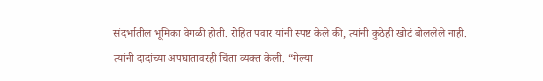संदर्भातील भूमिका वेगळी होती. रोहित पवार यांनी स्पष्ट केले की, त्यांनी कुठेही खोटं बोललेले नाही. त्यांनी दादांच्या अपघातावरही चिंता व्यक्त केली. “गेल्या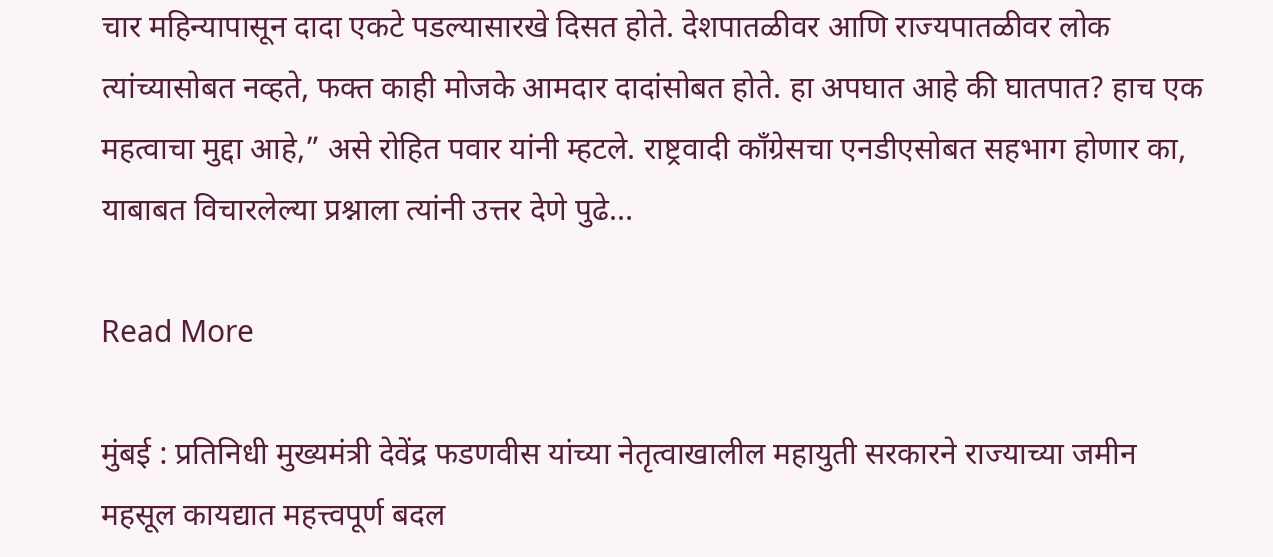चार महिन्यापासून दादा एकटे पडल्यासारखे दिसत होते. देशपातळीवर आणि राज्यपातळीवर लोक त्यांच्यासोबत नव्हते, फक्त काही मोजके आमदार दादांसोबत होते. हा अपघात आहे की घातपात? हाच एक महत्वाचा मुद्दा आहे,” असे रोहित पवार यांनी म्हटले. राष्ट्रवादी काँग्रेसचा एनडीएसोबत सहभाग होणार का, याबाबत विचारलेल्या प्रश्नाला त्यांनी उत्तर देणे पुढे…

Read More

मुंबई : प्रतिनिधी मुख्यमंत्री देवेंद्र फडणवीस यांच्या नेतृत्वाखालील महायुती सरकारने राज्याच्या जमीन महसूल कायद्यात महत्त्वपूर्ण बदल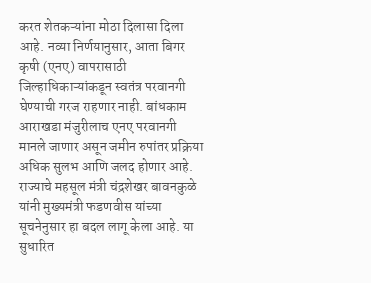करत शेतकऱ्यांना मोठा दिलासा दिला आहे. नव्या निर्णयानुसार, आता बिगर कृषी (एनए) वापरासाठी जिल्हाधिकाऱ्यांकडून स्वतंत्र परवानगी घेण्याची गरज राहणार नाही. बांधकाम आराखडा मंजुरीलाच एनए परवानगी मानले जाणार असून जमीन रुपांतर प्रक्रिया अधिक सुलभ आणि जलद होणार आहे. राज्याचे महसूल मंत्री चंद्रशेखर बावनकुळे यांनी मुख्यमंत्री फडणवीस यांच्या सूचनेनुसार हा बदल लागू केला आहे. या सुधारित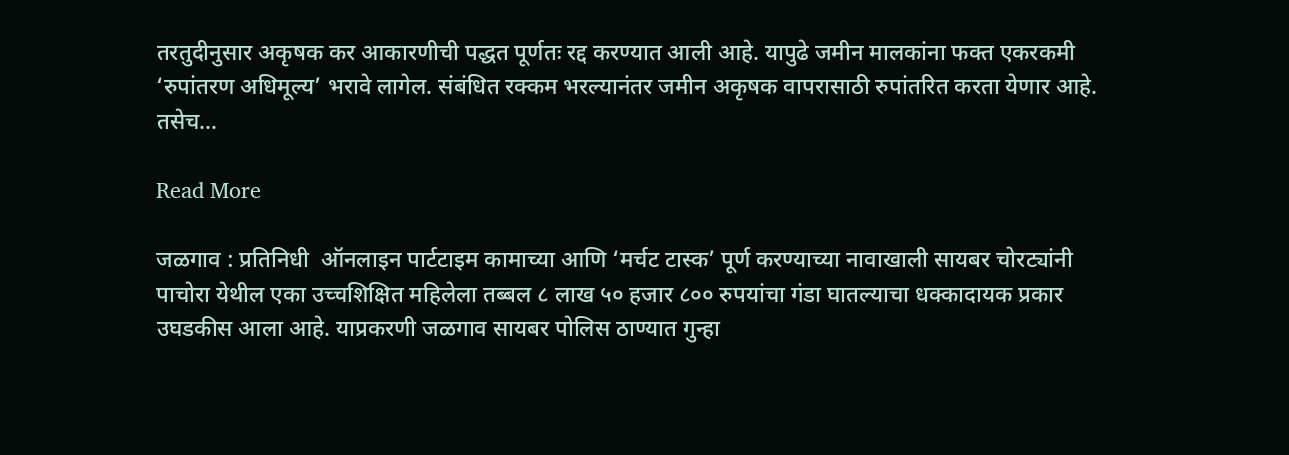तरतुदीनुसार अकृषक कर आकारणीची पद्धत पूर्णतः रद्द करण्यात आली आहे. यापुढे जमीन मालकांना फक्त एकरकमी ‘रुपांतरण अधिमूल्य’ भरावे लागेल. संबंधित रक्कम भरल्यानंतर जमीन अकृषक वापरासाठी रुपांतरित करता येणार आहे. तसेच…

Read More

जळगाव : प्रतिनिधी  ऑनलाइन पार्टटाइम कामाच्या आणि ‘मर्चट टास्क’ पूर्ण करण्याच्या नावाखाली सायबर चोरट्यांनी पाचोरा येथील एका उच्चशिक्षित महिलेला तब्बल ८ लाख ५० हजार ८०० रुपयांचा गंडा घातल्याचा धक्कादायक प्रकार उघडकीस आला आहे. याप्रकरणी जळगाव सायबर पोलिस ठाण्यात गुन्हा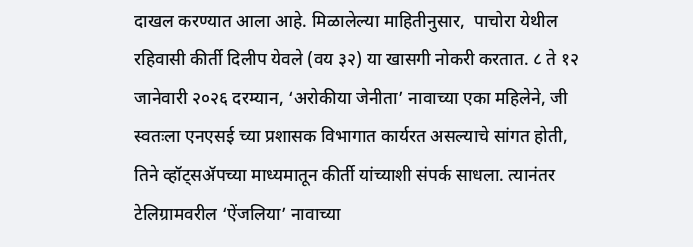दाखल करण्यात आला आहे. मिळालेल्या माहितीनुसार,  पाचोरा येथील रहिवासी कीर्ती दिलीप येवले (वय ३२) या खासगी नोकरी करतात. ८ ते १२ जानेवारी २०२६ दरम्यान, ‘अरोकीया जेनीता’ नावाच्या एका महिलेने, जी स्वतःला एनएसई च्या प्रशासक विभागात कार्यरत असल्याचे सांगत होती, तिने व्हॉट्सॲपच्या माध्यमातून कीर्ती यांच्याशी संपर्क साधला. त्यानंतर टेलिग्रामवरील ‘ऐंजलिया’ नावाच्या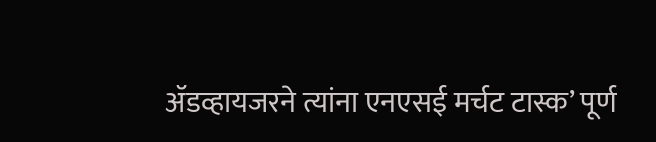ॲडव्हायजरने त्यांना एनएसई मर्चट टास्क’ पूर्ण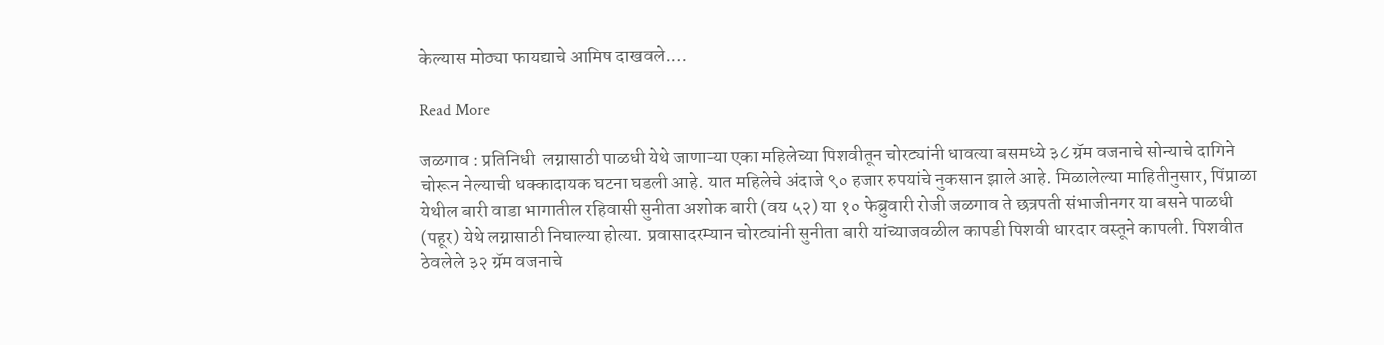केल्यास मोठ्या फायद्याचे आमिष दाखवले.…

Read More

जळगाव : प्रतिनिधी  लग्नासाठी पाळधी येथे जाणाऱ्या एका महिलेच्या पिशवीतून चोरट्यांनी धावत्या बसमध्ये ३८ ग्रॅम वजनाचे सोन्याचे दागिने चोरून नेल्याची धक्कादायक घटना घडली आहे. यात महिलेचे अंदाजे ९० हजार रुपयांचे नुकसान झाले आहे. मिळालेल्या माहितीनुसार, पिंप्राळा येथील बारी वाडा भागातील रहिवासी सुनीता अशोक बारी (वय ५२) या १० फेब्रुवारी रोजी जळगाव ते छत्रपती संभाजीनगर या बसने पाळधी (पहूर) येथे लग्नासाठी निघाल्या होत्या. प्रवासादरम्यान चोरट्यांनी सुनीता बारी यांच्याजवळील कापडी पिशवी धारदार वस्तूने कापली. पिशवीत ठेवलेले ३२ ग्रॅम वजनाचे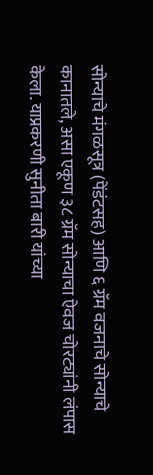सोन्याचे मंगळसूत्र (पेंडंटसह) आणि ६ ग्रॅम वजनाचे सोन्याचे कानातले, असा एकूण ३८ ग्रॅम सोन्याचा ऐवज चोरट्यांनी लंपास केला. याप्रकरणी सुनीता बारी यांच्या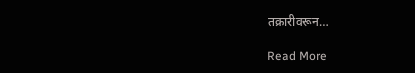तक्रारीवरून…

Read More